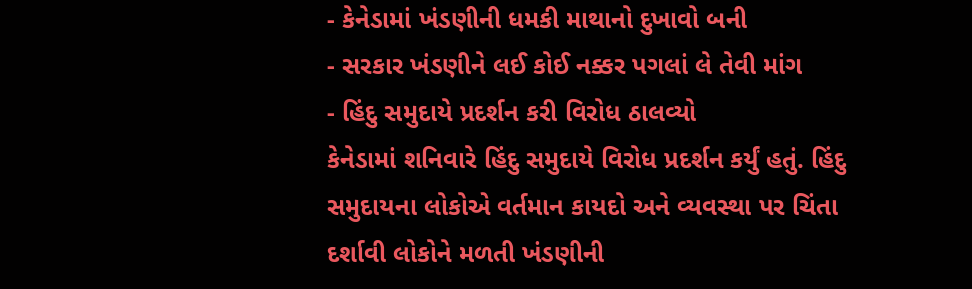- કેનેડામાં ખંડણીની ધમકી માથાનો દુખાવો બની
- સરકાર ખંડણીને લઈ કોઈ નક્કર પગલાં લે તેવી માંગ
- હિંદુ સમુદાયે પ્રદર્શન કરી વિરોધ ઠાલવ્યો
કેનેડામાં શનિવારે હિંદુ સમુદાયે વિરોધ પ્રદર્શન કર્યું હતું. હિંદુ સમુદાયના લોકોએ વર્તમાન કાયદો અને વ્યવસ્થા પર ચિંતા દર્શાવી લોકોને મળતી ખંડણીની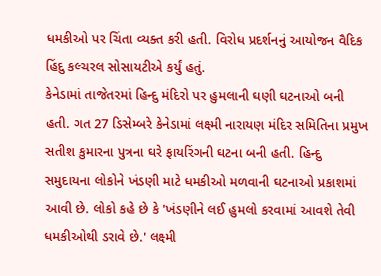ધમકીઓ પર ચિંતા વ્યક્ત કરી હતી. વિરોધ પ્રદર્શનનું આયોજન વૈદિક હિંદુ કલ્ચરલ સોસાયટીએ કર્યું હતું.
કેનેડામાં તાજેતરમાં હિન્દુ મંદિરો પર હુમલાની ઘણી ઘટનાઓ બની હતી. ગત 27 ડિસેમ્બરે કેનેડામાં લક્ષ્મી નારાયણ મંદિર સમિતિના પ્રમુખ સતીશ કુમારના પુત્રના ઘરે ફાયરિંગની ઘટના બની હતી. હિન્દુ સમુદાયના લોકોને ખંડણી માટે ધમકીઓ મળવાની ઘટનાઓ પ્રકાશમાં આવી છે. લોકો કહે છે કે 'ખંડણીને લઈ હુમલો કરવામાં આવશે તેવી ધમકીઓથી ડરાવે છે.' લક્ષ્મી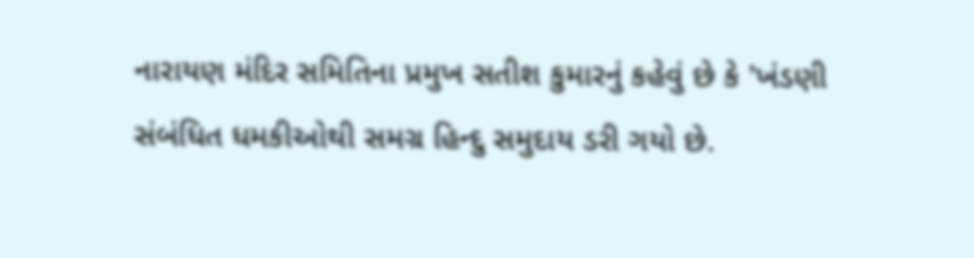નારાયણ મંદિર સમિતિના પ્રમુખ સતીશ કુમારનું કહેવું છે કે 'ખંડણી સંબંધિત ધમકીઓથી સમગ્ર હિન્દુ સમુદાય ડરી ગયો છે.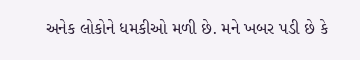અનેક લોકોને ધમકીઓ મળી છે. મને ખબર પડી છે કે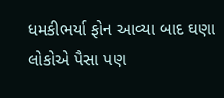ધમકીભર્યા ફોન આવ્યા બાદ ઘણા લોકોએ પૈસા પણ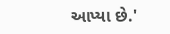આપ્યા છે.'